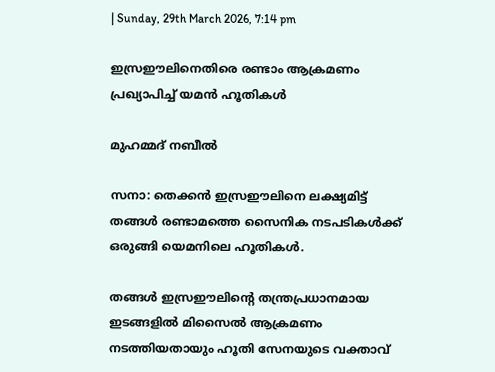| Sunday, 29th March 2026, 7:14 pm

ഇസ്രഈലിനെതിരെ രണ്ടാം ആക്രമണം പ്രഖ്യാപിച്ച് യമൻ ഹൂതികൾ

മുഹമ്മദ് നബീല്‍

സനാ: തെക്കൻ ഇസ്രഈലിനെ ലക്ഷ്യമിട്ട് തങ്ങൾ രണ്ടാമത്തെ സൈനിക നടപടികൾക്ക് ഒരുങ്ങി യെമനിലെ ഹൂതികൾ.

തങ്ങൾ ഇസ്രഈലിന്റെ തന്ത്രപ്രധാനമായ ഇടങ്ങളിൽ മിസൈൽ ആക്രമണം നടത്തിയതായും ഹൂതി സേനയുടെ വക്താവ്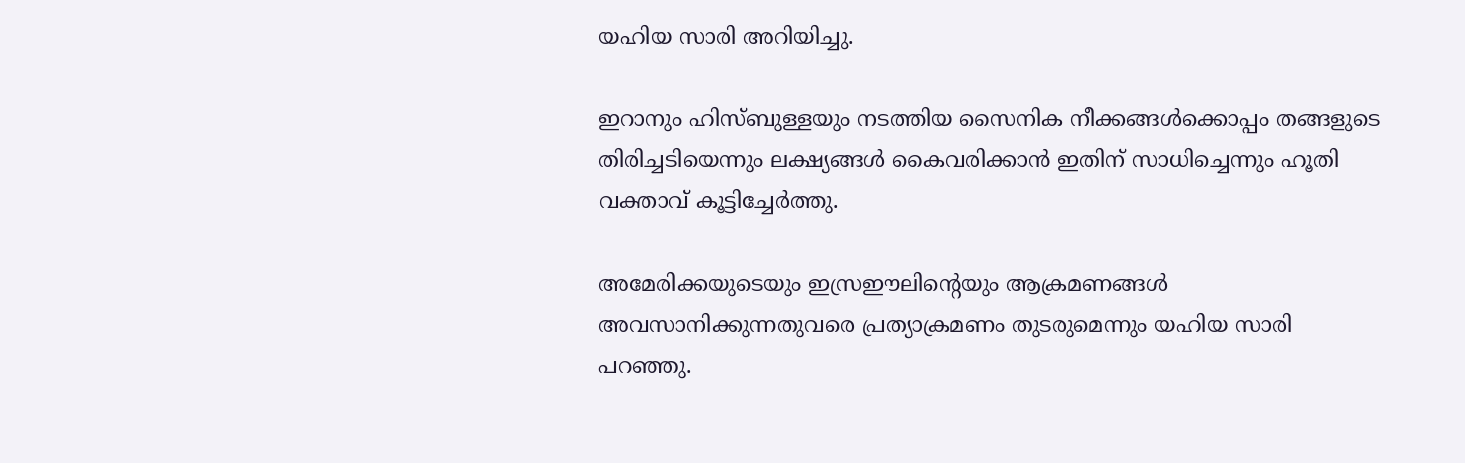യഹിയ സാരി അറിയിച്ചു.

ഇറാനും ഹിസ്ബുള്ളയും നടത്തിയ സൈനിക നീക്കങ്ങൾക്കൊപ്പം തങ്ങളുടെ തിരിച്ചടിയെന്നും ലക്ഷ്യങ്ങൾ കൈവരിക്കാൻ ഇതിന് സാധിച്ചെന്നും ഹൂതി വക്താവ് കൂട്ടിച്ചേർത്തു.

അമേരിക്കയുടെയും ഇസ്രഈലിന്റെയും ആക്രമണങ്ങൾ അവസാനിക്കുന്നതുവരെ പ്രത്യാക്രമണം തുടരുമെന്നും യഹിയ സാരി പറഞ്ഞു.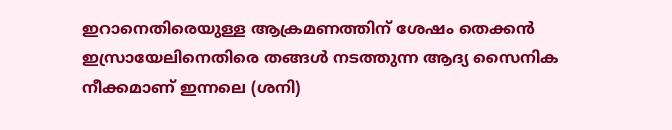ഇറാനെതിരെയുള്ള ആക്രമണത്തിന് ശേഷം തെക്കൻ ഇസ്രായേലിനെതിരെ തങ്ങൾ നടത്തുന്ന ആദ്യ സൈനിക നീക്കമാണ് ഇന്നലെ (ശനി)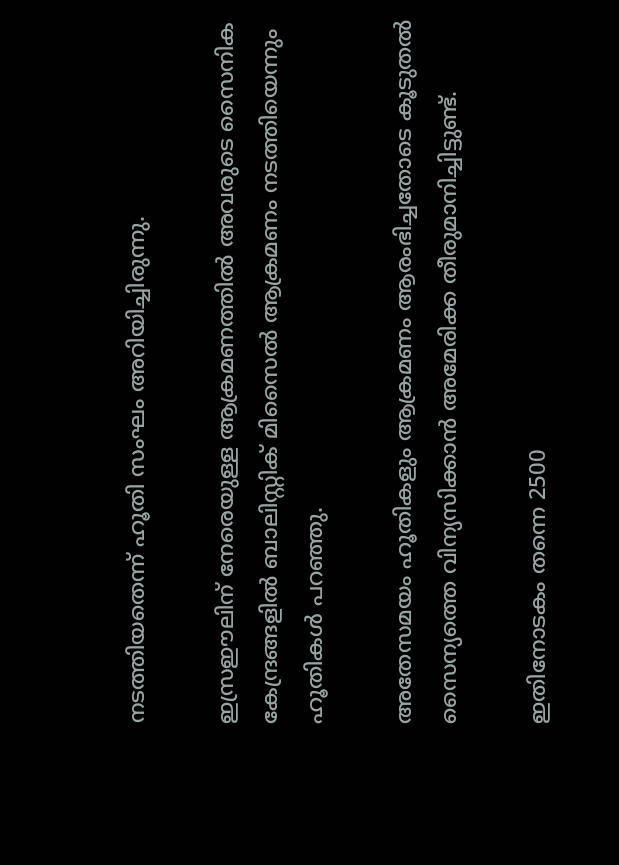നടത്തിയതെന്ന് ഹൂതി സംഘം അറിയിച്ചിരുന്നു.

ഇസ്രഈലിന് നേരെയുള്ള ആക്രമണത്തിൽ അവരുടെ സൈനിക കേന്ദ്രങ്ങളിൽ ബാലിസ്റ്റിക് മിസൈൽ ആക്രമണം നടത്തിയെന്നും ഹൂതികൾ പറഞ്ഞു.

അതേസമയം ഹൂതികളും ആക്രമണം ആരംഭിച്ചതോടെ കൂടുതൽ സൈന്യത്തെ വിന്യസിക്കാൻ അമേരിക്ക തീരുമാനിച്ചിട്ടുണ്ട്.

ഇതിനോടകം തന്നെ 2500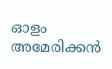ഓളം അമേരിക്കൻ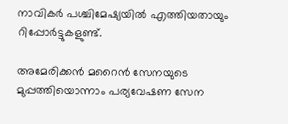നാവികർ പശ്ചിമേഷ്യയിൽ എത്തിയതായും റിപ്പോർട്ടുകളുണ്ട്.

അമേരിക്കൻ മറൈൻ സേനയുടെ മുപ്പത്തിയൊന്നാം പര്യവേഷണ സേന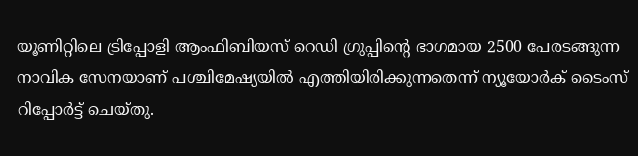യൂണിറ്റിലെ ട്രിപ്പോളി ആംഫിബിയസ് റെഡി ഗ്രുപ്പിന്റെ ഭാഗമായ 2500 പേരടങ്ങുന്ന നാവിക സേനയാണ് പശ്ചിമേഷ്യയിൽ എത്തിയിരിക്കുന്നതെന്ന് ന്യൂയോർക് ടൈംസ് റിപ്പോർട്ട് ചെയ്തു.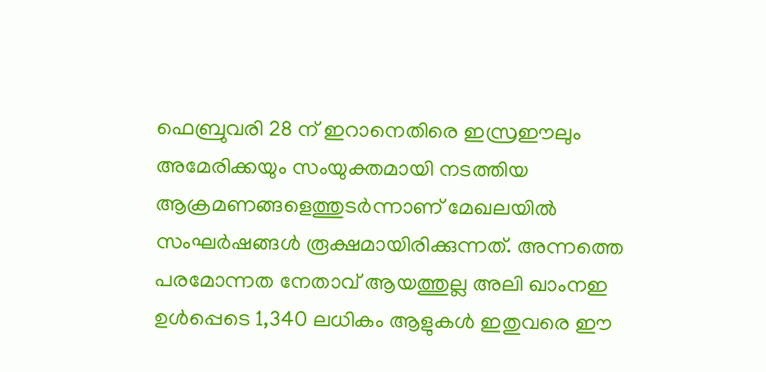ഫെബ്രുവരി 28 ന് ഇറാനെതിരെ ഇസ്രഈലും അമേരിക്കയും സംയുക്തമായി നടത്തിയ ആക്രമണങ്ങളെത്തുടർന്നാണ് മേഖലയിൽ സംഘർഷങ്ങൾ രൂക്ഷമായിരിക്കുന്നത്. അന്നത്തെ പരമോന്നത നേതാവ് ആയത്തുല്ല അലി ഖാംനഇ ഉൾപ്പെടെ 1,340 ലധികം ആളുകൾ ഇതുവരെ ഈ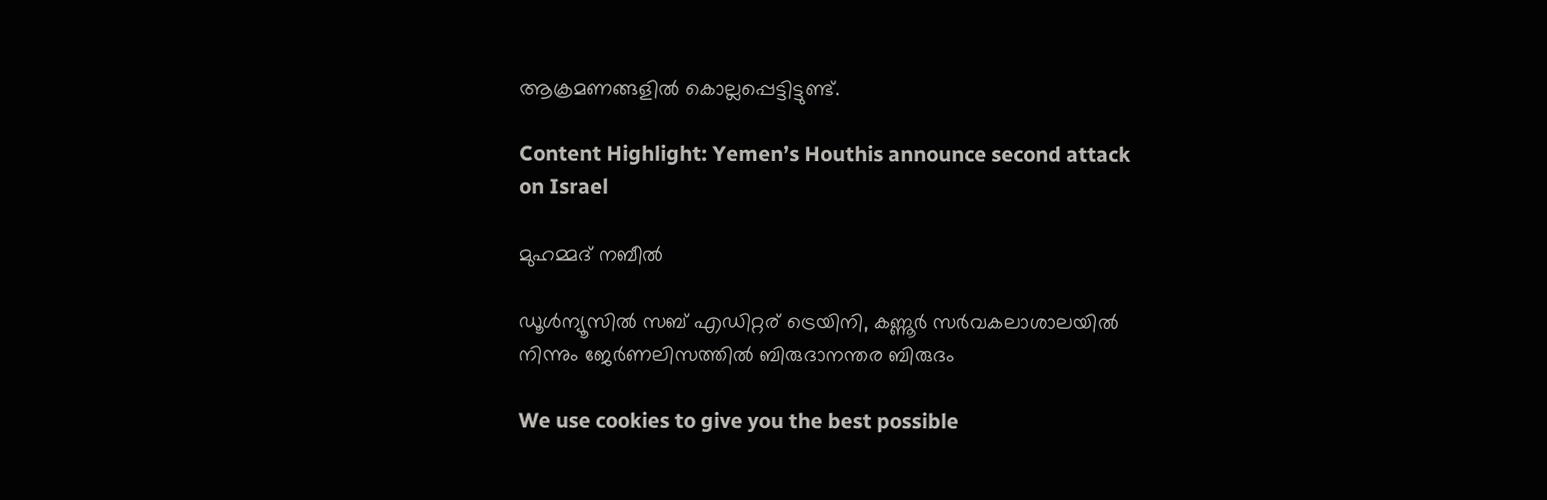ആക്രമണങ്ങളിൽ കൊല്ലപ്പെട്ടിട്ടുണ്ട്.

Content Highlight: Yemen’s Houthis announce second attack on Israel

മുഹമ്മദ് നബീല്‍

ഡൂള്‍ന്യൂസില്‍ സബ് എഡിറ്റര് ട്രെയിനി, കണ്ണൂർ സര്‍വകലാശാലയില്‍ നിന്നും ജേര്‍ണലിസത്തില്‍ ബിരുദാനന്തര ബിരുദം

We use cookies to give you the best possible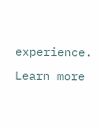experience. Learn more